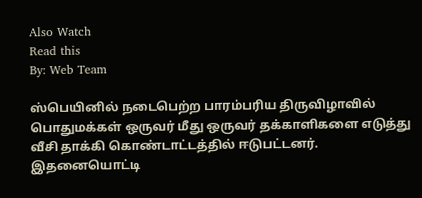Also Watch
Read this
By: Web Team

ஸ்பெயினில் நடைபெற்ற பாரம்பரிய திருவிழாவில் பொதுமக்கள் ஒருவர் மீது ஒருவர் தக்காளிகளை எடுத்து வீசி தாக்கி கொண்டாட்டத்தில் ஈடுபட்டனர்.
இதனையொட்டி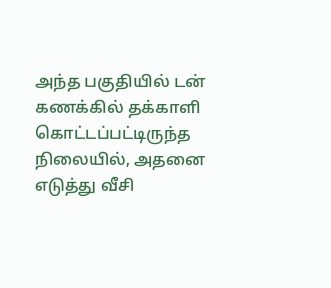அந்த பகுதியில் டன் கணக்கில் தக்காளி கொட்டப்பட்டிருந்த நிலையில், அதனை எடுத்து வீசி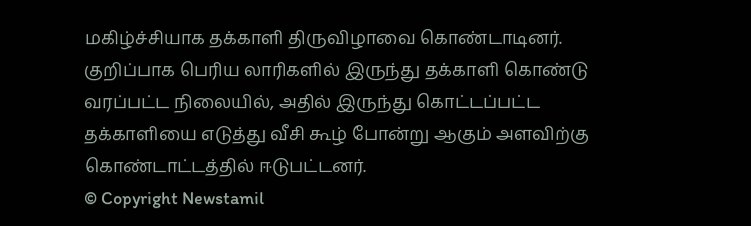மகிழ்ச்சியாக தக்காளி திருவிழாவை கொண்டாடினர்.
குறிப்பாக பெரிய லாரிகளில் இருந்து தக்காளி கொண்டு வரப்பட்ட நிலையில், அதில் இருந்து கொட்டப்பட்ட தக்காளியை எடுத்து வீசி கூழ் போன்று ஆகும் அளவிற்கு கொண்டாட்டத்தில் ஈடுபட்டனர்.
© Copyright Newstamil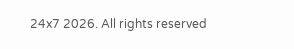24x7 2026. All rights reserved